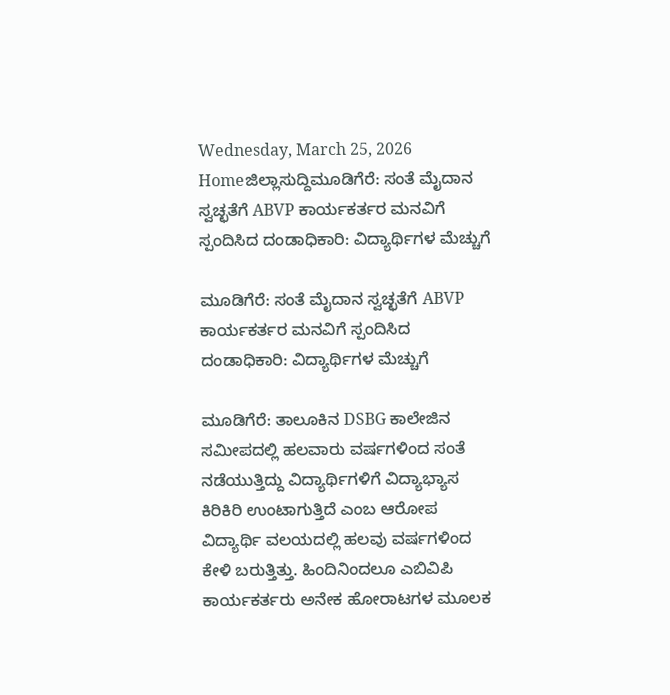Wednesday, March 25, 2026
Homeಜಿಲ್ಲಾಸುದ್ದಿಮೂಡಿಗೆರೆ: ಸಂತೆ ಮೈದಾನ ಸ್ವಚ್ಛತೆಗೆ ABVP ಕಾರ್ಯಕರ್ತರ ಮನವಿಗೆ ಸ್ಪಂದಿಸಿದ ದಂಡಾಧಿಕಾರಿ: ವಿದ್ಯಾರ್ಥಿಗಳ ಮೆಚ್ಚುಗೆ

ಮೂಡಿಗೆರೆ: ಸಂತೆ ಮೈದಾನ ಸ್ವಚ್ಛತೆಗೆ ABVP ಕಾರ್ಯಕರ್ತರ ಮನವಿಗೆ ಸ್ಪಂದಿಸಿದ ದಂಡಾಧಿಕಾರಿ: ವಿದ್ಯಾರ್ಥಿಗಳ ಮೆಚ್ಚುಗೆ

ಮೂಡಿಗೆರೆ: ತಾಲೂಕಿನ DSBG ಕಾಲೇಜಿನ ಸಮೀಪದಲ್ಲಿ ಹಲವಾರು ವರ್ಷಗಳಿಂದ ಸಂತೆ ನಡೆಯುತ್ತಿದ್ದು ವಿದ್ಯಾರ್ಥಿಗಳಿಗೆ ವಿದ್ಯಾಭ್ಯಾಸ ಕಿರಿಕಿರಿ ಉಂಟಾಗುತ್ತಿದೆ ಎಂಬ ಆರೋಪ ವಿದ್ಯಾರ್ಥಿ ವಲಯದಲ್ಲಿ ಹಲವು ವರ್ಷಗಳಿಂದ ಕೇಳಿ ಬರುತ್ತಿತ್ತು. ಹಿಂದಿನಿಂದಲೂ ಎಬಿವಿಪಿ ಕಾರ್ಯಕರ್ತರು ಅನೇಕ ಹೋರಾಟಗಳ ಮೂಲಕ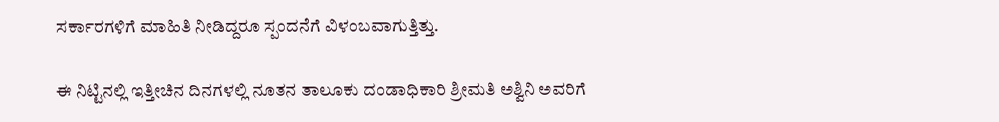ಸರ್ಕಾರಗಳಿಗೆ ಮಾಹಿತಿ ನೀಡಿದ್ದರೂ ಸ್ಪಂದನೆಗೆ ವಿಳಂಬವಾಗುತ್ತಿತ್ತು.

ಈ ನಿಟ್ಟಿನಲ್ಲಿ ಇತ್ತೀಚಿನ ದಿನಗಳಲ್ಲಿ ನೂತನ ತಾಲೂಕು ದಂಡಾಧಿಕಾರಿ ಶ್ರೀಮತಿ ಅಶ್ವಿನಿ ಅವರಿಗೆ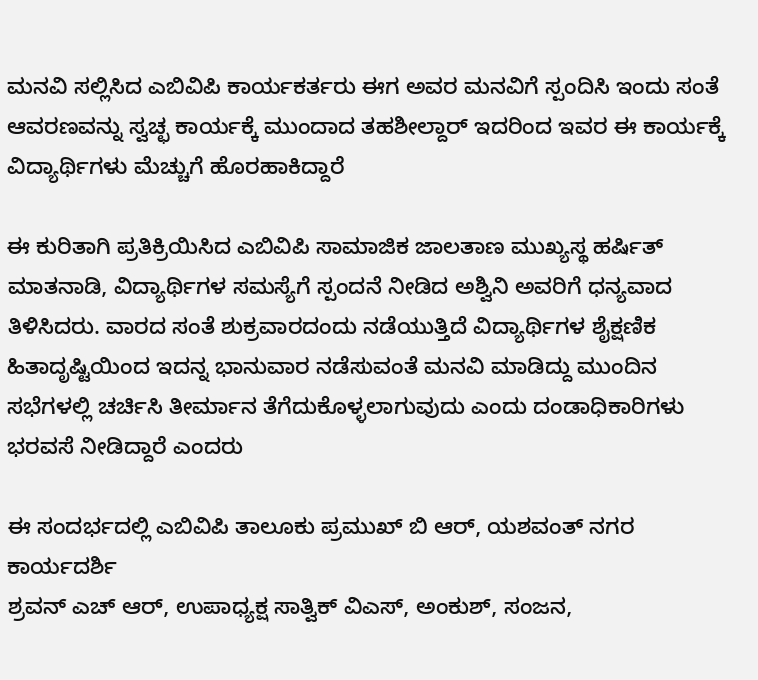ಮನವಿ ಸಲ್ಲಿಸಿದ ಎಬಿವಿಪಿ ಕಾರ್ಯಕರ್ತರು ಈಗ ಅವರ ಮನವಿಗೆ ಸ್ಪಂದಿಸಿ ಇಂದು ಸಂತೆ ಆವರಣವನ್ನು ಸ್ವಚ್ಛ ಕಾರ್ಯಕ್ಕೆ ಮುಂದಾದ ತಹಶೀಲ್ದಾರ್ ಇದರಿಂದ ಇವರ ಈ ಕಾರ್ಯಕ್ಕೆ ವಿದ್ಯಾರ್ಥಿಗಳು ಮೆಚ್ಚುಗೆ ಹೊರಹಾಕಿದ್ದಾರೆ

ಈ ಕುರಿತಾಗಿ ಪ್ರತಿಕ್ರಿಯಿಸಿದ ಎಬಿವಿಪಿ ಸಾಮಾಜಿಕ ಜಾಲತಾಣ ಮುಖ್ಯಸ್ಥ ಹರ್ಷಿತ್ ಮಾತನಾಡಿ, ವಿದ್ಯಾರ್ಥಿಗಳ ಸಮಸ್ಯೆಗೆ ಸ್ಪಂದನೆ ನೀಡಿದ ಅಶ್ವಿನಿ ಅವರಿಗೆ ಧನ್ಯವಾದ ತಿಳಿಸಿದರು. ವಾರದ ಸಂತೆ ಶುಕ್ರವಾರದಂದು ನಡೆಯುತ್ತಿದೆ ವಿದ್ಯಾರ್ಥಿಗಳ ಶೈಕ್ಷಣಿಕ ಹಿತಾದೃಷ್ಟಿಯಿಂದ ಇದನ್ನ ಭಾನುವಾರ ನಡೆಸುವಂತೆ ಮನವಿ ಮಾಡಿದ್ದು ಮುಂದಿನ ಸಭೆಗಳಲ್ಲಿ ಚರ್ಚಿಸಿ ತೀರ್ಮಾನ ತೆಗೆದುಕೊಳ್ಳಲಾಗುವುದು ಎಂದು ದಂಡಾಧಿಕಾರಿಗಳು ಭರವಸೆ ನೀಡಿದ್ದಾರೆ ಎಂದರು

ಈ ಸಂದರ್ಭದಲ್ಲಿ ಎಬಿವಿಪಿ ತಾಲೂಕು ಪ್ರಮುಖ್ ಬಿ ಆರ್, ಯಶವಂತ್ ನಗರ ಕಾರ್ಯದರ್ಶಿ
ಶ್ರವನ್ ಎಚ್ ಆರ್, ಉಪಾಧ್ಯಕ್ಷ ಸಾತ್ವಿಕ್ ವಿಎಸ್, ಅಂಕುಶ್, ಸಂಜನ,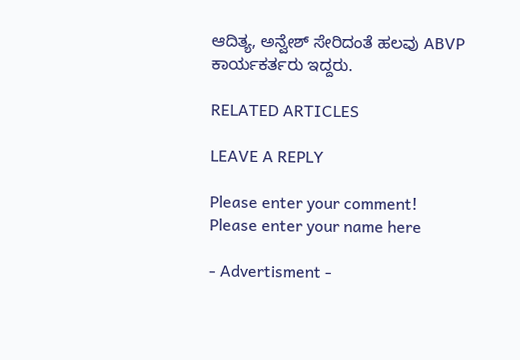ಆದಿತ್ಯ, ಅನ್ವೇಶ್ ಸೇರಿದಂತೆ ಹಲವು ABVP ಕಾರ್ಯಕರ್ತರು ಇದ್ದರು.

RELATED ARTICLES

LEAVE A REPLY

Please enter your comment!
Please enter your name here

- Advertisment -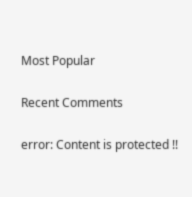Most Popular

Recent Comments

error: Content is protected !!